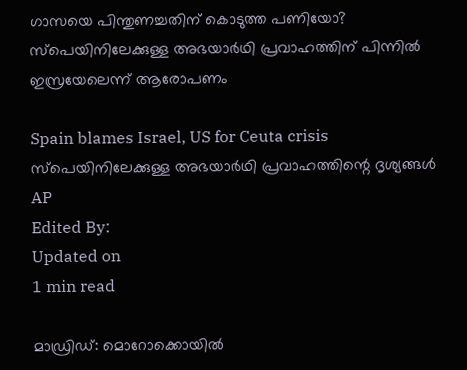ഗാസയെ പിന്തുണച്ചതിന് കൊടുത്ത പണിയോ? സ്‌പെയിനിലേക്കുള്ള അഭയാര്‍ഥി പ്രവാഹത്തിന് പിന്നില്‍ ഇസ്രയേലെന്ന് ആരോപണം

Spain blames Israel, US for Ceuta crisis
സ്‌പെയിനിലേക്കുള്ള അഭയാര്‍ഥി പ്രവാഹത്തിന്റെ ദൃശ്യങ്ങള്‍ AP
Edited By:
Updated on
1 min read

മാഡ്രിഡ്: മൊറോക്കൊയില്‍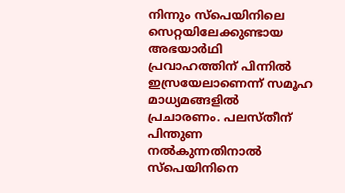നിന്നും സ്‌പെയിനിലെ സെറ്റയിലേക്കുണ്ടായ അഭയാര്‍ഥി പ്രവാഹത്തിന് പിന്നില്‍ ഇസ്രയേലാണെന്ന് സമൂഹ മാധ്യമങ്ങളില്‍ പ്രചാരണം. പലസ്തീന് പിന്തുണ നല്‍കുന്നതിനാല്‍ സ്‌പെയിനിനെ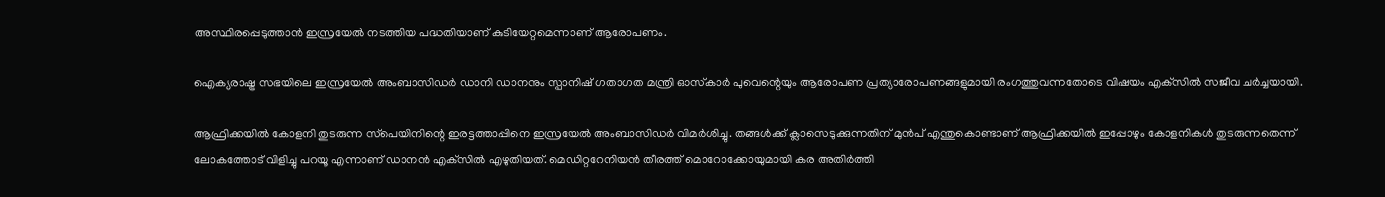അസ്ഥിരപ്പെടുത്താന്‍ ഇസ്രയേല്‍ നടത്തിയ പദ്ധതിയാണ് കുടിയേറ്റമെന്നാണ് ആരോപണം.

ഐക്യരാഷ്ട്ര സഭയിലെ ഇസ്രയേല്‍ അംബാസിഡര്‍ ഡാനി ഡാനനും സ്പാനിഷ് ഗതാഗത മന്ത്രി ഓസ്‌കാര്‍ പുവെന്റെയും ആരോപണ പ്രത്യാരോപണങ്ങളുമായി രംഗത്തുവന്നതോടെ വിഷയം എക്‌സില്‍ സജീവ ചര്‍ച്ചയായി.

ആഫ്രിക്കയില്‍ കോളനി തുടരുന്ന സ്‌പെയിനിന്റെ ഇരട്ടത്താപ്പിനെ ഇസ്രയേല്‍ അംബാസിഡര്‍ വിമര്‍ശിച്ചു. തങ്ങള്‍ക്ക് ക്ലാസെടുക്കുന്നതിന് മുന്‍പ് എന്തുകൊണ്ടാണ് ആഫ്രിക്കയില്‍ ഇപ്പോഴും കോളനികള്‍ തുടരുന്നതെന്ന് ലോകത്തോട് വിളിച്ചു പറയൂ എന്നാണ് ഡാനന്‍ എക്‌സില്‍ എഴുതിയത്. മെഡിറ്ററേനിയന്‍ തീരത്ത് മൊറോക്കോയുമായി കര അതിര്‍ത്തി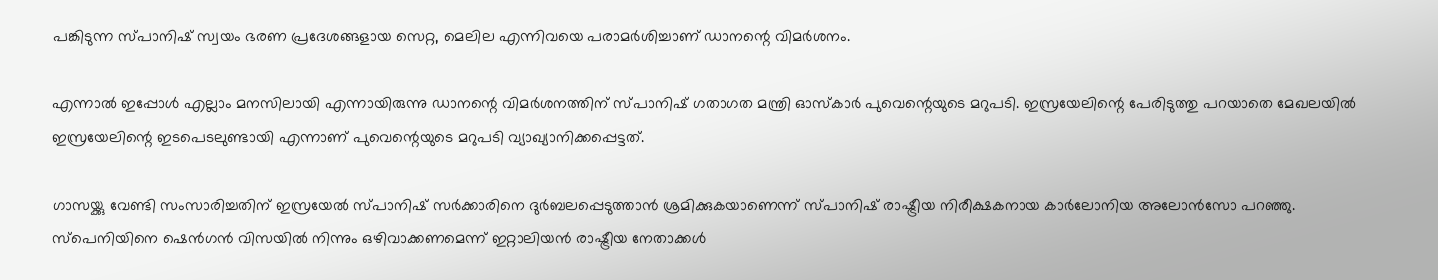പങ്കിടുന്ന സ്പാനിഷ് സ്വയം ഭരണ പ്രദേശങ്ങളായ സെറ്റ, മെലില എന്നിവയെ പരാമര്‍ശിച്ചാണ് ഡാനന്റെ വിമര്‍ശനം.

എന്നാല്‍ ഇപ്പോള്‍ എല്ലാം മനസിലായി എന്നായിരുന്നു ഡാനന്റെ വിമര്‍ശനത്തിന് സ്പാനിഷ് ഗതാഗത മന്ത്രി ഓസ്‌കാര്‍ പുവെന്റെയുടെ മറുപടി. ഇസ്രയേലിന്റെ പേരിടുത്തു പറയാതെ മേഖലയില്‍ ഇസ്രയേലിന്റെ ഇടപെടലുണ്ടായി എന്നാണ് പുവെന്റെയുടെ മറുപടി വ്യാഖ്യാനിക്കപ്പെട്ടത്.

ഗാസയ്ക്കു വേണ്ടി സംസാരിച്ചതിന് ഇസ്രയേല്‍ സ്പാനിഷ് സര്‍ക്കാരിനെ ദുര്‍ബലപ്പെടുത്താന്‍ ശ്രമിക്കുകയാണെന്ന് സ്പാനിഷ് രാഷ്ട്രീയ നിരീക്ഷകനായ കാര്‍ലോനിയ അലോന്‍സോ പറഞ്ഞു. സ്‌പെനിയിനെ ഷെന്‍ഗന്‍ വിസയില്‍ നിന്നും ഒഴിവാക്കണമെന്ന് ഇറ്റാലിയന്‍ രാഷ്ട്രീയ നേതാക്കള്‍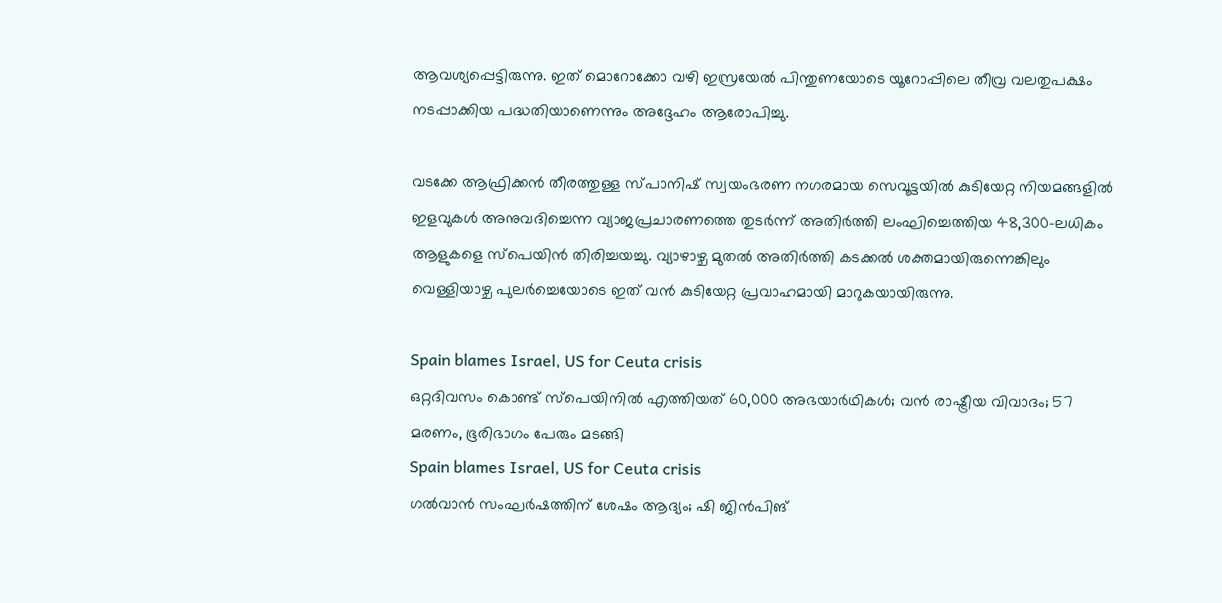ആവശ്യപ്പെട്ടിരുന്നു. ഇത് മൊറോക്കോ വഴി ഇസ്രയേല്‍ പിന്തുണയോടെ യൂറോപ്പിലെ തീവ്ര വലതുപക്ഷം നടപ്പാക്കിയ പദ്ധതിയാണെന്നും അദ്ദേഹം ആരോപിച്ചു.

വടക്കേ ആഫ്രിക്കന്‍ തീരത്തുള്ള സ്പാനിഷ് സ്വയംഭരണ നഗരമായ സെവൂട്ടയില്‍ കുടിയേറ്റ നിയമങ്ങളില്‍ ഇളവുകള്‍ അനുവദിച്ചെന്ന വ്യാജപ്രചാരണത്തെ തുടര്‍ന്ന് അതിര്‍ത്തി ലംഘിച്ചെത്തിയ 48,300-ലധികം ആളുകളെ സ്പെയിന്‍ തിരിച്ചയച്ചു. വ്യാഴാഴ്ച മുതല്‍ അതിര്‍ത്തി കടക്കല്‍ ശക്തമായിരുന്നെങ്കിലും വെള്ളിയാഴ്ച പുലര്‍ച്ചെയോടെ ഇത് വന്‍ കുടിയേറ്റ പ്രവാഹമായി മാറുകയായിരുന്നു.

Spain blames Israel, US for Ceuta crisis
ഒറ്റദിവസം കൊണ്ട് സ്‌പെയിനില്‍ എത്തിയത് 60,000 അഭയാര്‍ഥികള്‍; വന്‍ രാഷ്ട്രീയ വിവാദം; 57 മരണം, ഭൂരിഭാഗം പേരും മടങ്ങി
Spain blames Israel, US for Ceuta crisis
ഗല്‍വാന്‍ സംഘര്‍ഷത്തിന് ശേഷം ആദ്യം; ഷി ജിന്‍പിങ്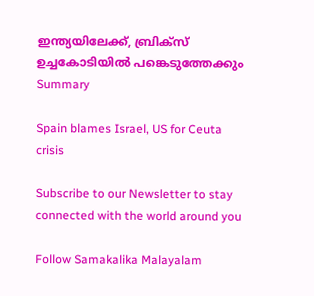ഇന്ത്യയിലേക്ക്, ബ്രിക്‌സ് ഉച്ചകോടിയില്‍ പങ്കെടുത്തേക്കും
Summary

Spain blames Israel, US for Ceuta crisis

Subscribe to our Newsletter to stay connected with the world around you

Follow Samakalika Malayalam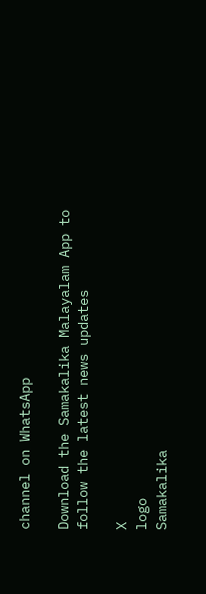channel on WhatsApp

Download the Samakalika Malayalam App to follow the latest news updates

X
logo
Samakalika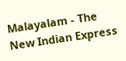Malayalam - The New Indian Express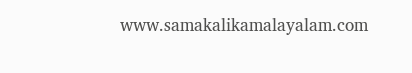www.samakalikamalayalam.com